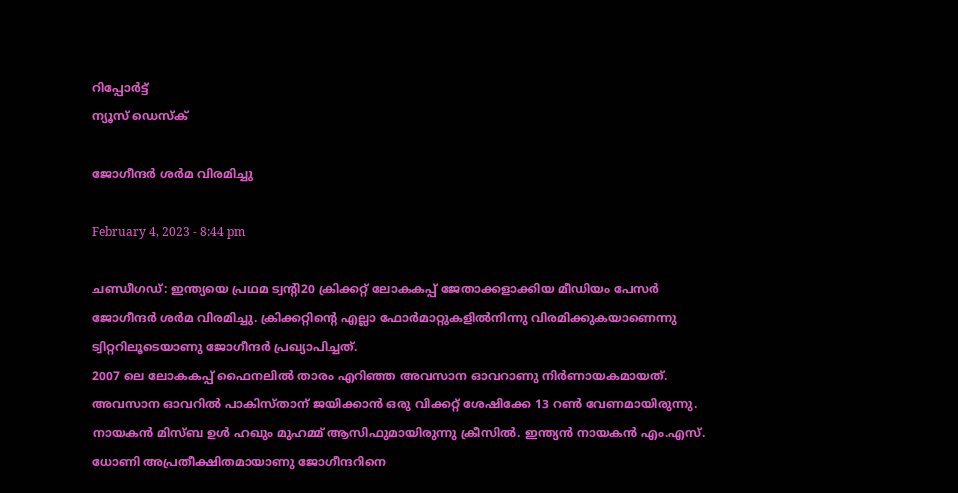റിപ്പോര്‍ട്ട്
ന്യൂസ് ഡെസ്ക്

ജോഗീന്ദര്‍ ശര്‍മ വിരമിച്ചു

February 4, 2023 - 8:44 pm

ചണ്ഡീഗഡ്: ഇന്ത്യയെ പ്രഥമ ട്വന്റി20 ക്രിക്കറ്റ് ലോകകപ്പ് ജേതാക്കളാക്കിയ മീഡിയം പേസര്‍ ജോഗീന്ദര്‍ ശര്‍മ വിരമിച്ചു. ക്രിക്കറ്റിന്റെ എല്ലാ ഫോര്‍മാറ്റുകളില്‍നിന്നു വിരമിക്കുകയാണെന്നു ട്വിറ്ററിലൂടെയാണു ജോഗീന്ദര്‍ പ്രഖ്യാപിച്ചത്.
2007 ലെ ലോകകപ്പ് ഫൈനലില്‍ താരം എറിഞ്ഞ അവസാന ഓവറാണു നിര്‍ണായകമായത്. അവസാന ഓവറില്‍ പാകിസ്താന് ജയിക്കാന്‍ ഒരു വിക്കറ്റ് ശേഷിക്കേ 13 റണ്‍ വേണമായിരുന്നു. നായകന്‍ മിസ്ബ ഉള്‍ ഹഖും മുഹമ്മ് ആസിഫുമായിരുന്നു ക്രീസില്‍. ഇന്ത്യന്‍ നായകന്‍ എം.എസ്. ധോണി അപ്രതീക്ഷിതമായാണു ജോഗീന്ദറിനെ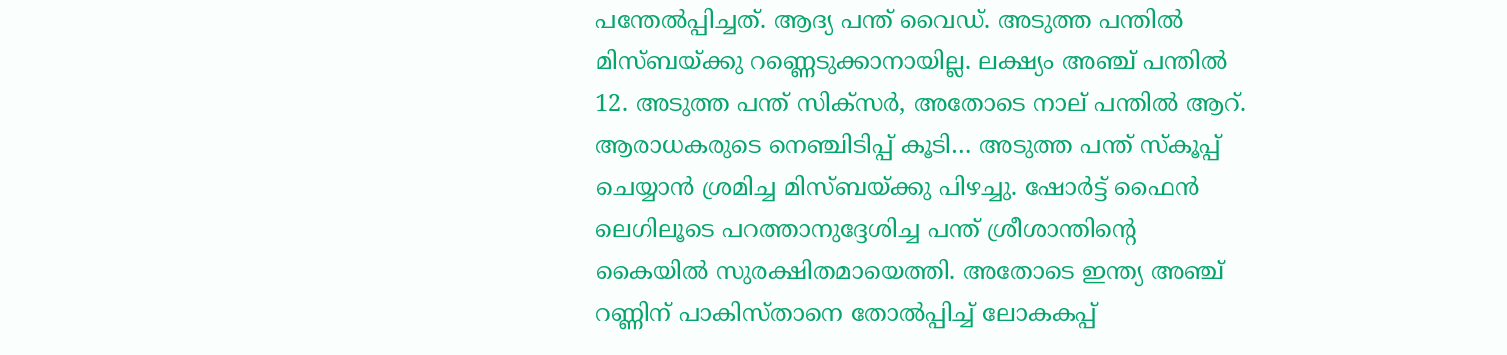പന്തേല്‍പ്പിച്ചത്. ആദ്യ പന്ത് വൈഡ്. അടുത്ത പന്തില്‍ മിസ്ബയ്ക്കു റണ്ണെടുക്കാനായില്ല. ലക്ഷ്യം അഞ്ച് പന്തില്‍ 12. അടുത്ത പന്ത് സിക്‌സര്‍, അതോടെ നാല് പന്തില്‍ ആറ്. ആരാധകരുടെ നെഞ്ചിടിപ്പ് കൂടി… അടുത്ത പന്ത് സ്‌കൂപ്പ് ചെയ്യാന്‍ ശ്രമിച്ച മിസ്ബയ്ക്കു പിഴച്ചു. ഷോര്‍ട്ട് ഫൈന്‍ ലെഗിലൂടെ പറത്താനുദ്ദേശിച്ച പന്ത് ശ്രീശാന്തിന്റെ കൈയില്‍ സുരക്ഷിതമായെത്തി. അതോടെ ഇന്ത്യ അഞ്ച് റണ്ണിന് പാകിസ്താനെ തോല്‍പ്പിച്ച് ലോകകപ്പ്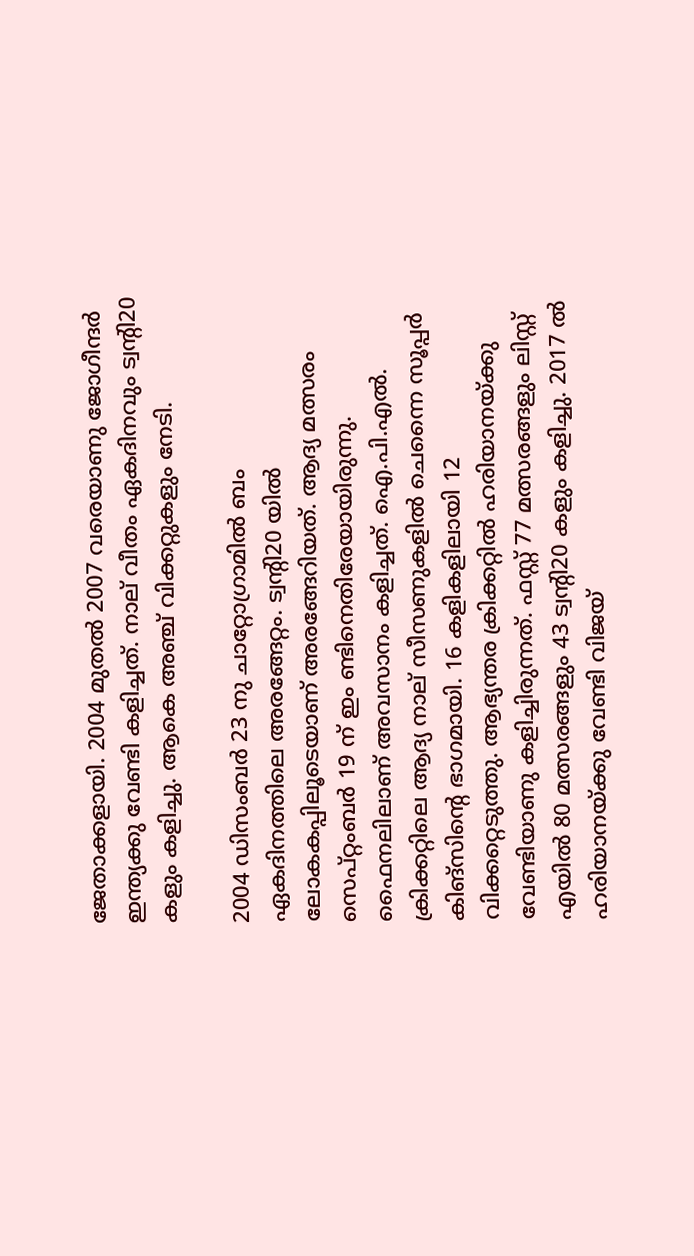ജേതാക്കളായി. 2004 മുതല്‍ 2007 വരെയാണു ജോഗീന്ദര്‍ ഇന്ത്യക്കു വേണ്ടി കളിച്ചത്. നാല് വീതം ഏകദിനവും ട്വന്റി20 കളും കളിച്ചു. ആകെ അഞ്ച് വിക്കറ്റുകളും നേടി.

2004 ഡിസംബര്‍ 23 നു ചാറ്റോഗ്രാമില്‍ ബം ഏകദിനത്തിലെ അരങ്ങേറ്റം. ട്വന്റി20 യില്‍ ലോകകപ്പിലൂടെയാണ് അരങ്ങേറിയത്. ആദ്യ മത്സരം സെപ്റ്റംബര്‍ 19 ന് ഇം ണ്ടിനെതിരേയായിരുന്നു. ഫൈനലിലാണ് അവസാനം കളിച്ചത്. ഐ.പി.എല്‍. ക്രിക്കറ്റിലെ ആദ്യ നാല് സീസണുകളില്‍ ചെന്നൈ സൂപ്പര്‍ കിങ്‌സിന്റെ ഭാഗമായി. 16 കളികളിലായി 12 വിക്കറ്റെടുത്തു. ആഭ്യന്തര ക്രിക്കറ്റില്‍ ഹരിയാനയ്ക്കു വേണ്ടിയാണു കളിച്ചിരുന്നത്. ഫസ്റ്റ് 77 മത്സരങ്ങളും ലിസ്റ്റ് എയില്‍ 80 മത്സരങ്ങളും 43 ട്വന്റി20 കളും കളിച്ചു. 2017 ല്‍ ഹരിയാനയ്ക്കു വേണ്ടി വിജയ്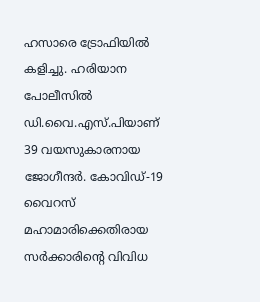ഹസാരെ ട്രോഫിയില്‍ കളിച്ചു. ഹരിയാന പോലീസില്‍ ഡി.വൈ.എസ്.പിയാണ് 39 വയസുകാരനായ ജോഗീന്ദര്‍. കോവിഡ്-19 വൈറസ് മഹാമാരിക്കെതിരായ സര്‍ക്കാരിന്റെ വിവിധ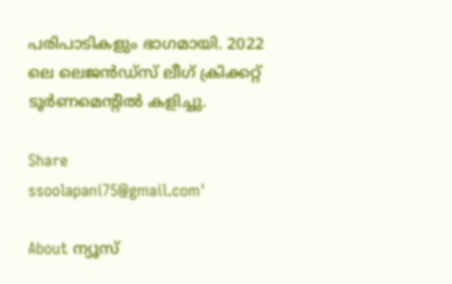പരിപാടികളും ഭാഗമായി. 2022 ലെ ലെജന്‍ഡ്‌സ് ലീഗ് ക്രിക്കറ്റ് ടൂര്‍ണമെന്റില്‍ കളിച്ചു.

Share
ssoolapani75@gmail.com'

About ന്യൂസ്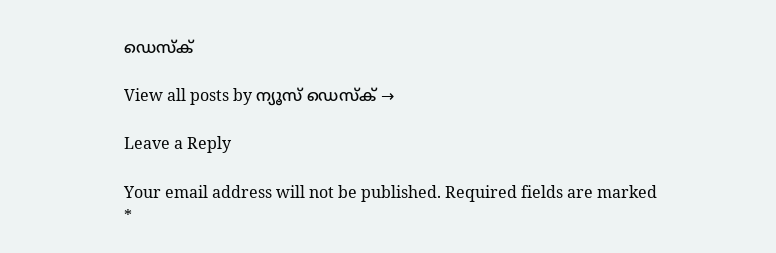ഡെസ്ക്

View all posts by ന്യൂസ് ഡെസ്ക് →

Leave a Reply

Your email address will not be published. Required fields are marked *